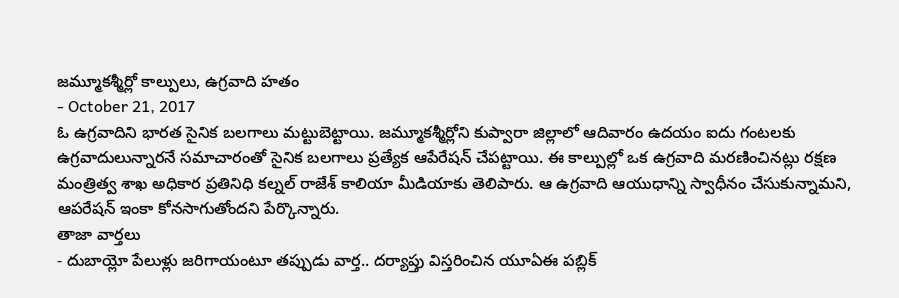జమ్మూకశ్మీర్లో కాల్పులు, ఉగ్రవాది హతం
- October 21, 2017
ఓ ఉగ్రవాదిని భారత సైనిక బలగాలు మట్టుబెట్టాయి. జమ్మూకశ్మీర్లోని కుప్వారా జిల్లాలో ఆదివారం ఉదయం ఐదు గంటలకు ఉగ్రవాదులున్నారనే సమాచారంతో సైనిక బలగాలు ప్రత్యేక ఆపేరేషన్ చేపట్టాయి. ఈ కాల్పుల్లో ఒక ఉగ్రవాది మరణించినట్లు రక్షణ మంత్రిత్వ శాఖ అధికార ప్రతినిధి కల్నల్ రాజేశ్ కాలియా మీడియాకు తెలిపారు. ఆ ఉగ్రవాది ఆయుధాన్ని స్వాధీనం చేసుకున్నామని, ఆపరేషన్ ఇంకా కోనసాగుతోందని పేర్కొన్నారు.
తాజా వార్తలు
- దుబాయ్లో పేలుళ్లు జరిగాయంటూ తప్పుడు వార్త.. దర్యాప్తు విస్తరించిన యూఏఈ పబ్లిక్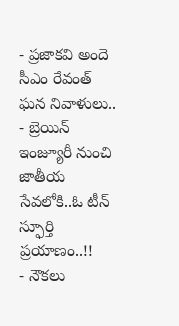- ప్రజాకవి అందె సీఎం రేవంత్ ఘన నివాళులు..
- బ్రెయిన్ ఇంజ్యూరీ నుంచి జాతీయ సేవలోకి..ఓ టీన్ స్ఫూర్తి ప్రయాణం..!!
- నౌకలు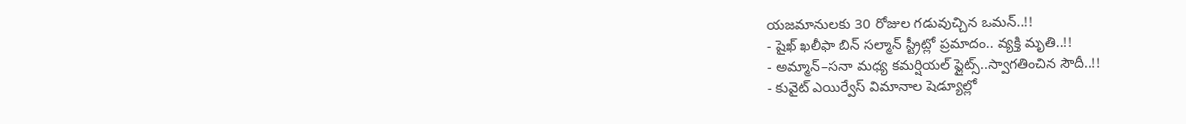యజమానులకు 30 రోజుల గడువుచ్చిన ఒమన్..!!
- షైఖ్ ఖలీఫా బిన్ సల్మాన్ స్ట్రీట్లో ప్రమాదం.. వ్యక్తి మృతి..!!
- అమ్మాన్–సనా మధ్య కమర్షియల్ ఫ్లైట్స్..స్వాగతించిన సౌదీ..!!
- కువైట్ ఎయిర్వేస్ విమానాల షెడ్యూల్లో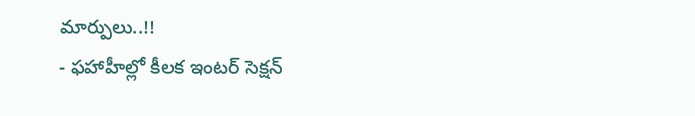మార్పులు..!!
- ఫహాహీల్లో కీలక ఇంటర్ సెక్షన్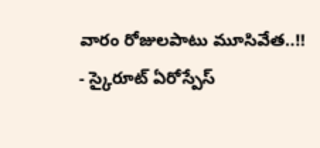వారం రోజులపాటు మూసివేత..!!
- స్కైరూట్ ఏరోస్పేస్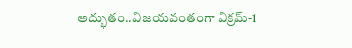అద్భుతం..విజయవంతంగా విక్రమ్-1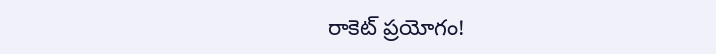రాకెట్ ప్రయోగం!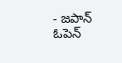- జపాన్ ఓపెన్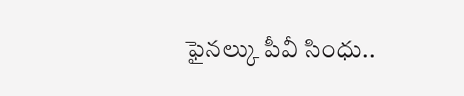ఫైనల్కు పీవీ సింధు..